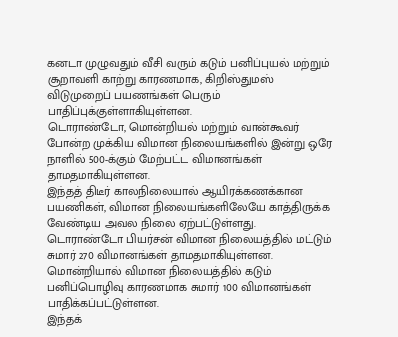கனடா முழுவதும் வீசி வரும் கடும் பனிப்புயல் மற்றும் சூறாவளி காற்று காரணமாக, கிறிஸ்துமஸ் விடுமுறைப் பயணங்கள் பெரும் பாதிப்புக்குள்ளாகியுள்ளன.
டொராண்டோ, மொன்றியல் மற்றும் வான்கூவர் போன்ற முக்கிய விமான நிலையங்களில் இன்று ஒரே நாளில் 500-க்கும் மேற்பட்ட விமானங்கள் தாமதமாகியுள்ளன.
இந்தத் திடீர் காலநிலையால் ஆயிரக்கணக்கான பயணிகள், விமான நிலையங்களிலேயே காத்திருக்க வேண்டிய அவல நிலை ஏற்பட்டுள்ளது.
டொராண்டோ பியர்சன் விமான நிலையத்தில் மட்டும் சுமார் 270 விமானங்கள் தாமதமாகியுள்ளன.
மொன்றியால் விமான நிலையத்தில் கடும் பனிப்பொழிவு காரணமாக சுமார் 100 விமானங்கள் பாதிக்கப்பட்டுள்ளன.
இந்தக்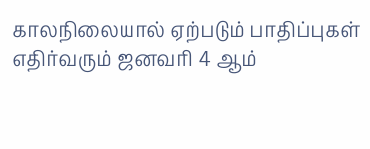காலநிலையால் ஏற்படும் பாதிப்புகள் எதிர்வரும் ஜனவரி 4 ஆம்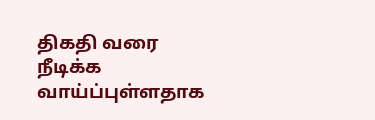திகதி வரை நீடிக்க வாய்ப்புள்ளதாக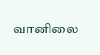வானிலை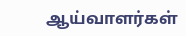ஆய்வாளர்கள்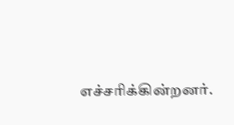எச்சரிக்கின்றனர்.